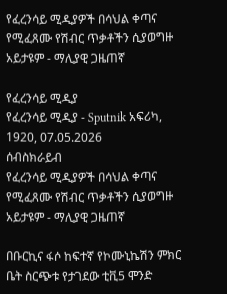የፈረንሳይ ሚዲያዎች በሳህል ቀጣና የሚፈጸሙ የሽብር ጥቃቶችን ሲያወግዙ አይታዩም - ማሊያዊ ጋዜጠኛ

የፈረንሳይ ሚዲያ
የፈረንሳይ ሚዲያ - Sputnik አፍሪካ, 1920, 07.05.2026
ሰብስክራይብ
የፈረንሳይ ሚዲያዎች በሳህል ቀጣና የሚፈጸሙ የሽብር ጥቃቶችን ሲያወግዙ አይታዩም - ማሊያዊ ጋዜጠኛ

በቡርኪና ፋሶ ከፍተኛ የኮሙኒኬሽን ምክር ቤት ስርጭቱ የታገደው ቲቪ5 ሞንድ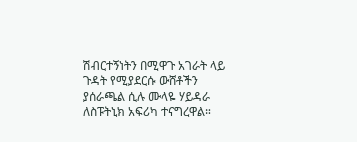ሽብርተኝነትን በሚዋጉ አገራት ላይ ጉዳት የሚያደርሱ ውሸቶችን ያሰራጫል ሲሉ ሙላዬ ሃይዳራ ለስፑትኒክ አፍሪካ ተናግረዋል።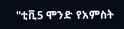"ቲቪ5 ሞንድ የአምስት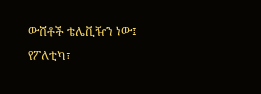ውሸቶች ቴሌቪዥን ነው፤ የፖለቲካ፣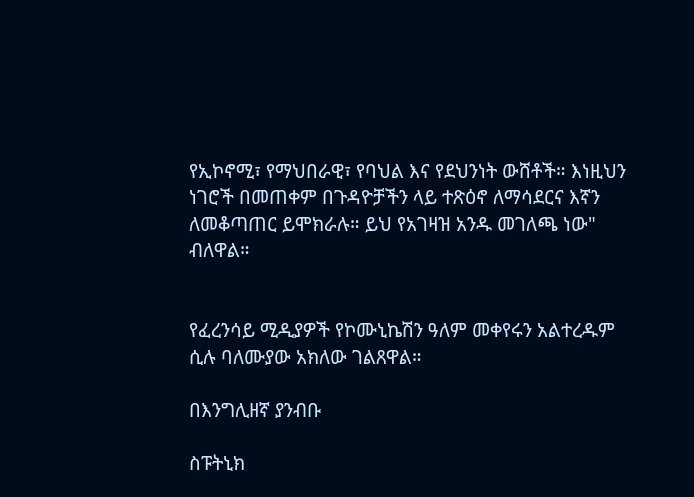የኢኮኖሚ፣ የማህበራዊ፣ የባህል እና የደህንነት ውሸቶች። እነዚህን ነገሮች በመጠቀም በጉዳዮቻችን ላይ ተጽዕኖ ለማሳደርና እኛን ለመቆጣጠር ይሞክራሉ። ይህ የአገዛዝ አንዱ መገለጫ ነው" ብለዋል።


የፈረንሳይ ሚዲያዎች የኮሙኒኬሽን ዓለም መቀየሩን አልተረዱም ሲሉ ባለሙያው አክለው ገልጸዋል።

በእንግሊዘኛ ያንብቡ

ስፑትኒክ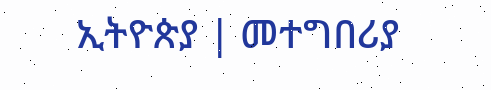ኢትዮጵያ | መተግበሪያ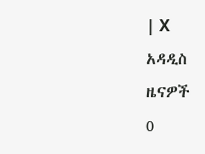| X
አዳዲስ ዜናዎች
0